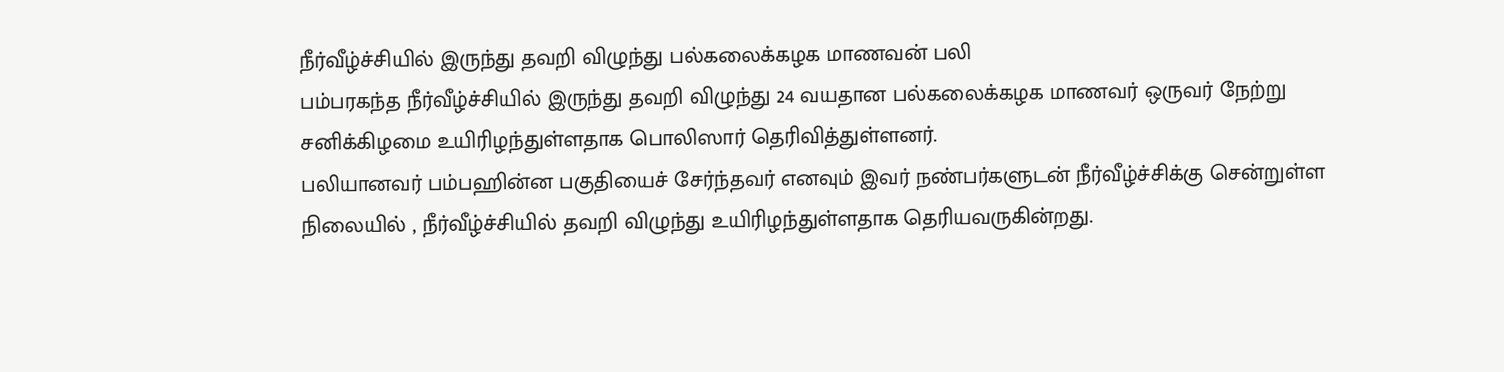நீர்வீழ்ச்சியில் இருந்து தவறி விழுந்து பல்கலைக்கழக மாணவன் பலி
பம்பரகந்த நீர்வீழ்ச்சியில் இருந்து தவறி விழுந்து 24 வயதான பல்கலைக்கழக மாணவர் ஒருவர் நேற்று சனிக்கிழமை உயிரிழந்துள்ளதாக பொலிஸார் தெரிவித்துள்ளனர்.
பலியானவர் பம்பஹின்ன பகுதியைச் சேர்ந்தவர் எனவும் இவர் நண்பர்களுடன் நீர்வீழ்ச்சிக்கு சென்றுள்ள நிலையில் , நீர்வீழ்ச்சியில் தவறி விழுந்து உயிரிழந்துள்ளதாக தெரியவருகின்றது.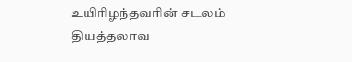உயிரிழந்தவரின் சடலம் தியத்தலாவ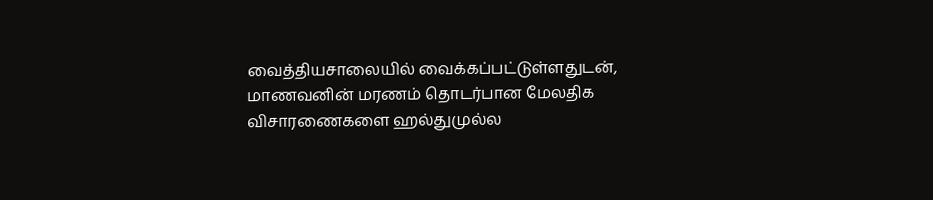வைத்தியசாலையில் வைக்கப்பட்டுள்ளதுடன், மாணவனின் மரணம் தொடர்பான மேலதிக விசாரணைகளை ஹல்துமுல்ல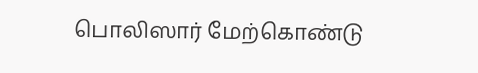பொலிஸார் மேற்கொண்டு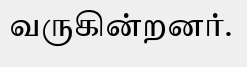வருகின்றனர்.